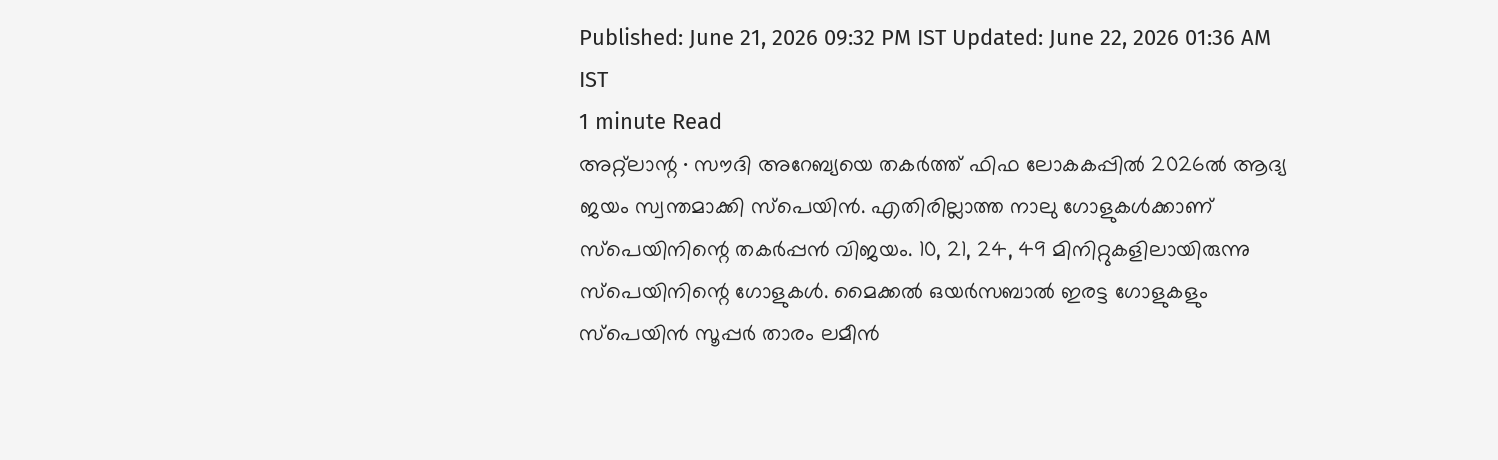Published: June 21, 2026 09:32 PM IST Updated: June 22, 2026 01:36 AM IST
1 minute Read
അറ്റ്ലാന്റ ∙ സൗദി അറേബ്യയെ തകർത്ത് ഫിഫ ലോകകപ്പിൽ 2026ൽ ആദ്യ ജയം സ്വന്തമാക്കി സ്പെയിൻ. എതിരില്ലാത്ത നാലു ഗോളുകൾക്കാണ് സ്പെയിനിന്റെ തകർപ്പൻ വിജയം. 10, 21, 24, 49 മിനിറ്റുകളിലായിരുന്നു സ്പെയിനിന്റെ ഗോളുകൾ. മൈക്കൽ ഒയർസബാൽ ഇരട്ട ഗോളുകളും സ്പെയിൻ സൂപ്പർ താരം ലമീൻ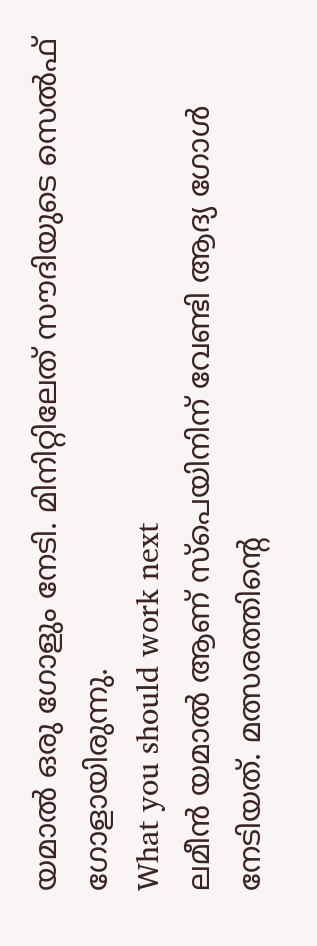യമാൽ ഒരു ഗോളും നേടി. മിനിറ്റിലേത് സൗദിയുടെ സെൽഫ് ഗോളായിരുന്നു.
What you should work next
ലമീൻ യമാൽ ആണ് സ്പെയിനിന് വേണ്ടി ആദ്യ ഗോൾ നേടിയത്. മത്സരത്തിന്റെ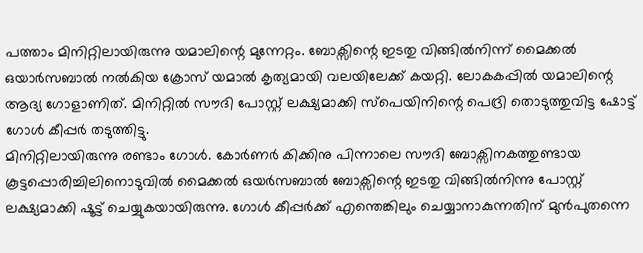പത്താം മിനിറ്റിലായിരുന്നു യമാലിന്റെ മുന്നേറ്റം. ബോക്സിന്റെ ഇടതു വിങ്ങിൽനിന്ന് മൈക്കൽ ഒയാർസബാൽ നൽകിയ ക്രോസ് യമാൽ കൃത്യമായി വലയിലേക്ക് കയറ്റി. ലോകകപ്പിൽ യമാലിന്റെ ആദ്യ ഗോളാണിത്. മിനിറ്റിൽ സൗദി പോസ്റ്റ് ലക്ഷ്യമാക്കി സ്പെയിനിന്റെ പെദ്രി തൊടുത്തുവിട്ട ഷോട്ട് ഗോൾ കീപ്പർ തടുത്തിട്ടു.
മിനിറ്റിലായിരുന്നു രണ്ടാം ഗോൾ. കോർണർ കിക്കിനു പിന്നാലെ സൗദി ബോക്സിനകത്തുണ്ടായ കൂട്ടപ്പൊരിച്ചിലിനൊടുവിൽ മൈക്കൽ ഒയർസബാൽ ബോക്സിന്റെ ഇടതു വിങ്ങിൽനിന്നു പോസ്റ്റ് ലക്ഷ്യമാക്കി ഷൂട്ട് ചെയ്യുകയായിരുന്നു. ഗോൾ കീപ്പർക്ക് എന്തെങ്കിലും ചെയ്യാനാകുന്നതിന് മുൻപുതന്നെ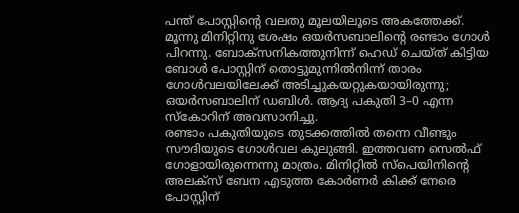പന്ത് പോസ്റ്റിന്റെ വലതു മൂലയിലൂടെ അകത്തേക്ക്. മൂന്നു മിനിറ്റിനു ശേഷം ഒയർസബാലിന്റെ രണ്ടാം ഗോൾ പിറന്നു. ബോക്സനികത്തുനിന്ന് ഹെഡ് ചെയ്ത് കിട്ടിയ ബോൾ പോസ്റ്റിന് തൊട്ടുമുന്നിൽനിന്ന് താരം ഗോൾവലയിലേക്ക് അടിച്ചുകയറ്റുകയായിരുന്നു; ഒയർസബാലിന് ഡബിൾ. ആദ്യ പകുതി 3–0 എന്ന സ്കോറിന് അവസാനിച്ചു.
രണ്ടാം പകുതിയുടെ തുടക്കത്തിൽ തന്നെ വീണ്ടും സൗദിയുടെ ഗോൾവല കുലുങ്ങി. ഇത്തവണ സെൽഫ് ഗോളായിരുന്നെന്നു മാത്രം. മിനിറ്റിൽ സ്പെയിനിന്റെ അലക്സ് ബേന എടുത്ത കോർണർ കിക്ക് നേരെ പോസ്റ്റിന്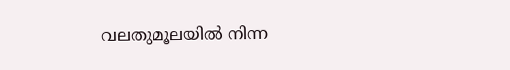വലതുമൂലയിൽ നിന്ന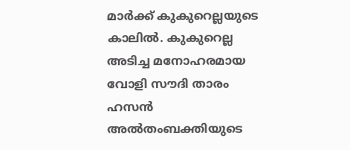മാർക്ക് കുകുറെല്ലയുടെ കാലിൽ. കുകുറെല്ല അടിച്ച മനോഹരമായ വോളി സൗദി താരം ഹസൻ അൽതംബക്തിയുടെ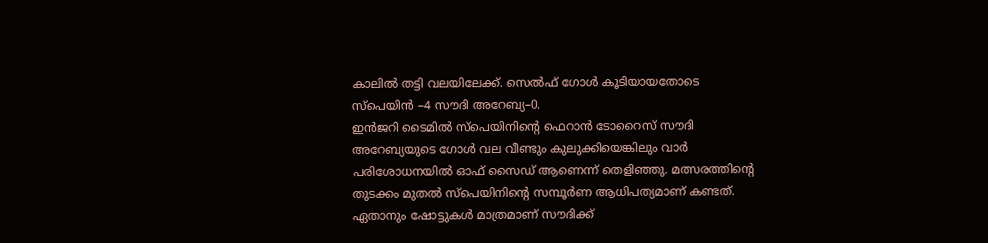കാലിൽ തട്ടി വലയിലേക്ക്. സെൽഫ് ഗോൾ കൂടിയായതോടെ സ്പെയിൻ –4 സൗദി അറേബ്യ–0.
ഇൻജറി ടൈമിൽ സ്പെയിനിന്റെ ഫെറാൻ ടോറൈസ് സൗദി അറേബ്യയുടെ ഗോൾ വല വീണ്ടും കുലുക്കിയെങ്കിലും വാർ പരിശോധനയിൽ ഓഫ് സൈഡ് ആണെന്ന് തെളിഞ്ഞു. മത്സരത്തിന്റെ തുടക്കം മുതൽ സ്പെയിനിന്റെ സമ്പൂർണ ആധിപത്യമാണ് കണ്ടത്. ഏതാനും ഷോട്ടുകൾ മാത്രമാണ് സൗദിക്ക്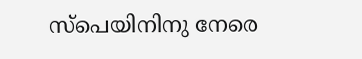സ്പെയിനിനു നേരെ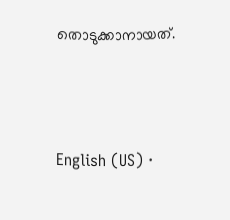തൊടുക്കാനായത്.





English (US) ·